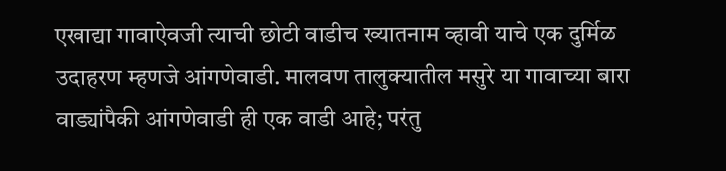एखाद्या गावाऐवजी त्याची छोटी वाडीच ख्यातनाम व्हावी याचे एक दुर्मिळ उदाहरण म्हणजे आंगणेवाडी. मालवण तालुक्यातील मसुरे या गावाच्या बारा वाड्यांपैकी आंगणेवाडी ही एक वाडी आहे; परंतु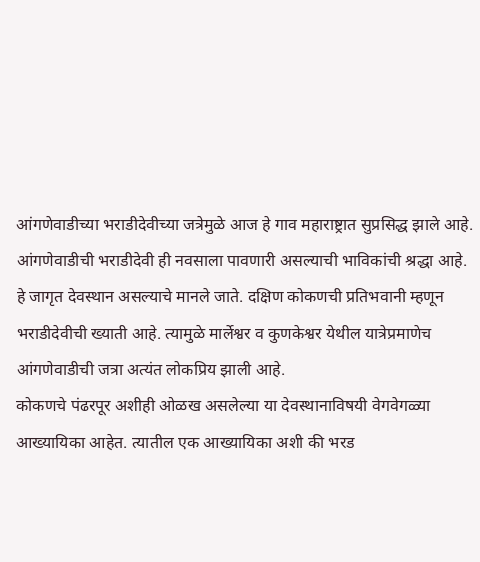आंगणेवाडीच्या भराडीदेवीच्या जत्रेमुळे आज हे गाव महाराष्ट्रात सुप्रसिद्ध झाले आहे. आंगणेवाडीची भराडीदेवी ही नवसाला पावणारी असल्याची भाविकांची श्रद्धा आहे. हे जागृत देवस्थान असल्याचे मानले जाते. दक्षिण कोकणची प्रतिभवानी म्हणून भराडीदेवीची ख्याती आहे. त्यामुळे मार्लेश्वर व कुणकेश्वर येथील यात्रेप्रमाणेच आंगणेवाडीची जत्रा अत्यंत लोकप्रिय झाली आहे.
कोकणचे पंढरपूर अशीही ओळख असलेल्या या देवस्थानाविषयी वेगवेगळ्या आख्यायिका आहेत. त्यातील एक आख्यायिका अशी की भरड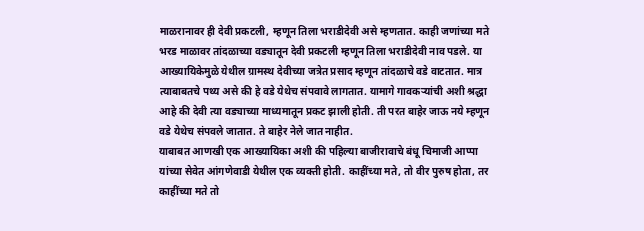माळरानावर ही देवी प्रकटली, म्हणून तिला भराडीदेवी असे म्हणतात. काही जणांच्या मते भरड माळावर तांदळाच्या वड्यातून देवी प्रकटली म्हणून तिला भराडीदेवी नाव पडले. या आख्यायिकेमुळे येथील ग्रामस्थ देवीच्या जत्रेत प्रसाद म्हणून तांदळाचे वडे वाटतात. मात्र त्याबाबतचे पथ्य असे की हे वडे येथेच संपवावे लागतात. यामागे गावकऱ्यांची अशी श्रद्धा आहे की देवी त्या वड्याच्या माध्यमातून प्रकट झाली होती. ती परत बाहेर जाऊ नये म्हणून वडे येथेच संपवले जातात. ते बाहेर नेले जात नाहीत.
याबाबत आणखी एक आख्यायिका अशी की पहिल्या बाजीरावाचे बंधू चिमाजी आप्पा यांच्या सेवेत आंगणेवाडी येथील एक व्यक्ती होती. काहींच्या मते, तो वीर पुरुष होता, तर काहींच्या मते तो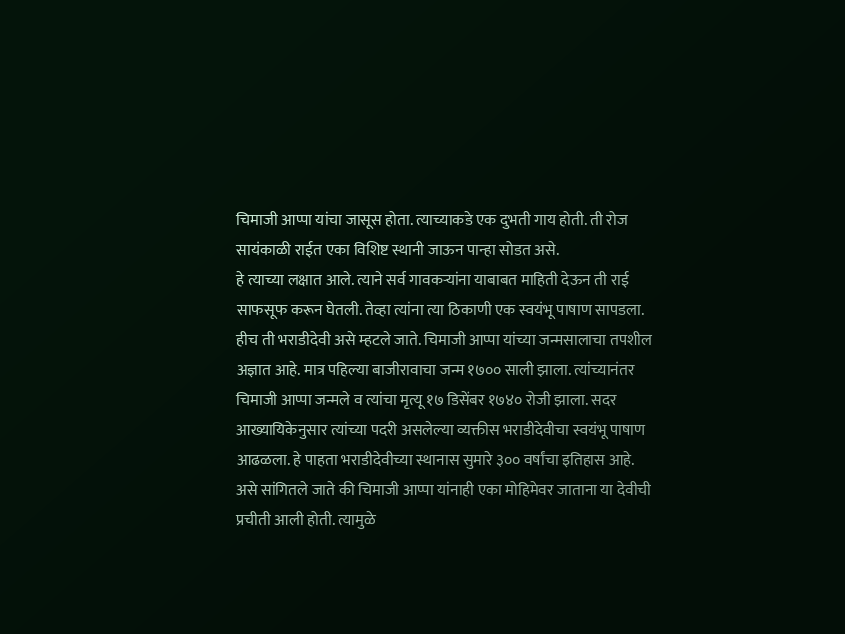चिमाजी आप्पा यांचा जासूस होता. त्याच्याकडे एक दुभती गाय होती. ती रोज सायंकाळी राईत एका विशिष्ट स्थानी जाऊन पान्हा सोडत असे.
हे त्याच्या लक्षात आले. त्याने सर्व गावकऱ्यांना याबाबत माहिती देऊन ती राई साफसूफ करून घेतली. तेव्हा त्यांना त्या ठिकाणी एक स्वयंभू पाषाण सापडला. हीच ती भराडीदेवी असे म्हटले जाते. चिमाजी आप्पा यांच्या जन्मसालाचा तपशील अज्ञात आहे. मात्र पहिल्या बाजीरावाचा जन्म १७०० साली झाला. त्यांच्यानंतर चिमाजी आप्पा जन्मले व त्यांचा मृत्यू १७ डिसेंबर १७४० रोजी झाला. सदर आख्यायिकेनुसार त्यांच्या पदरी असलेल्या व्यक्तीस भराडीदेवीचा स्वयंभू पाषाण आढळला. हे पाहता भराडीदेवीच्या स्थानास सुमारे ३०० वर्षांचा इतिहास आहे. असे सांगितले जाते की चिमाजी आप्पा यांनाही एका मोहिमेवर जाताना या देवीची प्रचीती आली होती. त्यामुळे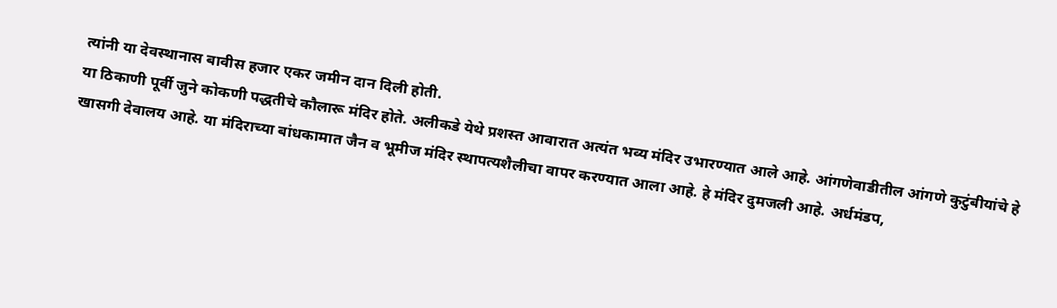त्यांनी या देवस्थानास बावीस हजार एकर जमीन दान दिली होती.
या ठिकाणी पूर्वी जुने कोकणी पद्धतीचे कौलारू मंदिर होते. अलीकडे येथे प्रशस्त आवारात अत्यंत भव्य मंदिर उभारण्यात आले आहे. आंगणेवाडीतील आंगणे कुटुंबीयांचे हे खासगी देवालय आहे. या मंदिराच्या बांधकामात जैन व भूमीज मंदिर स्थापत्यशैलीचा वापर करण्यात आला आहे. हे मंदिर दुमजली आहे. अर्धमंडप,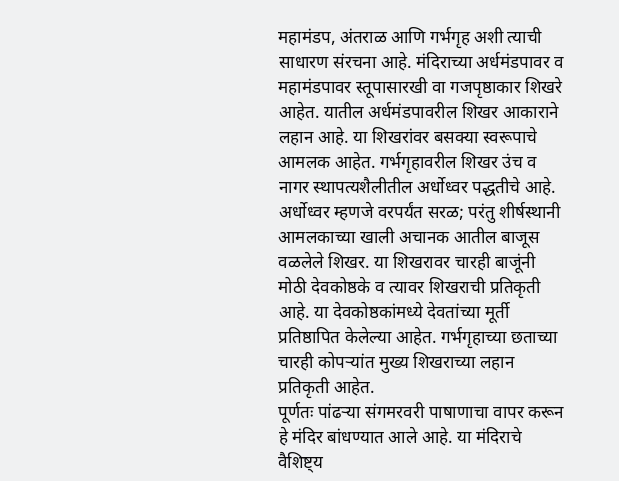महामंडप, अंतराळ आणि गर्भगृह अशी त्याची साधारण संरचना आहे. मंदिराच्या अर्धमंडपावर व महामंडपावर स्तूपासारखी वा गजपृष्ठाकार शिखरे आहेत. यातील अर्धमंडपावरील शिखर आकाराने लहान आहे. या शिखरांवर बसक्या स्वरूपाचे आमलक आहेत. गर्भगृहावरील शिखर उंच व नागर स्थापत्यशैलीतील अर्धोध्वर पद्धतीचे आहे. अर्धोध्वर म्हणजे वरपर्यंत सरळ; परंतु शीर्षस्थानी आमलकाच्या खाली अचानक आतील बाजूस वळलेले शिखर. या शिखरावर चारही बाजूंनी मोठी देवकोष्ठके व त्यावर शिखराची प्रतिकृती आहे. या देवकोष्ठकांमध्ये देवतांच्या मूर्ती प्रतिष्ठापित केलेल्या आहेत. गर्भगृहाच्या छताच्या चारही कोपऱ्यांत मुख्य शिखराच्या लहान प्रतिकृती आहेत.
पूर्णतः पांढऱ्या संगमरवरी पाषाणाचा वापर करून हे मंदिर बांधण्यात आले आहे. या मंदिराचे वैशिष्ट्य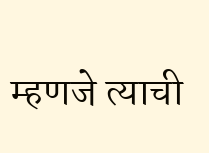म्हणजे त्याची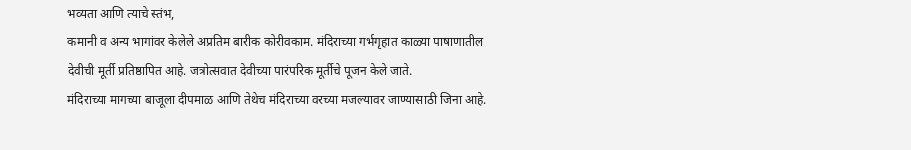भव्यता आणि त्याचे स्तंभ,
कमानी व अन्य भागांवर केलेले अप्रतिम बारीक कोरीवकाम. मंदिराच्या गर्भगृहात काळ्या पाषाणातील देवीची मूर्ती प्रतिष्ठापित आहे. जत्रोत्सवात देवीच्या पारंपरिक मूर्तीचे पूजन केले जाते.
मंदिराच्या मागच्या बाजूला दीपमाळ आणि तेथेच मंदिराच्या वरच्या मजल्यावर जाण्यासाठी जिना आहे.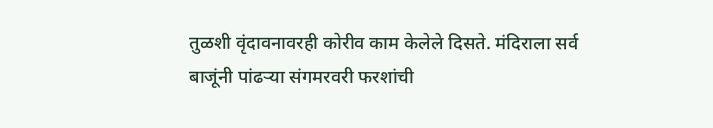तुळशी वृंदावनावरही कोरीव काम केलेले दिसते. मंदिराला सर्व बाजूंनी पांढऱ्या संगमरवरी फरशांची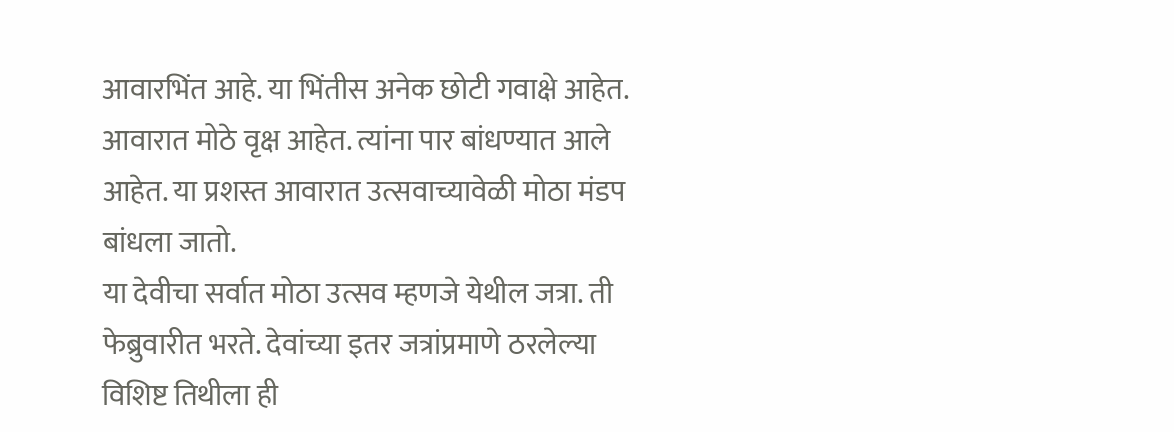आवारभिंत आहे. या भिंतीस अनेक छोटी गवाक्षे आहेत. आवारात मोठे वृक्ष आहेत. त्यांना पार बांधण्यात आले आहेत. या प्रशस्त आवारात उत्सवाच्यावेळी मोठा मंडप बांधला जातो.
या देवीचा सर्वात मोठा उत्सव म्हणजे येथील जत्रा. ती फेब्रुवारीत भरते. देवांच्या इतर जत्रांप्रमाणे ठरलेल्या विशिष्ट तिथीला ही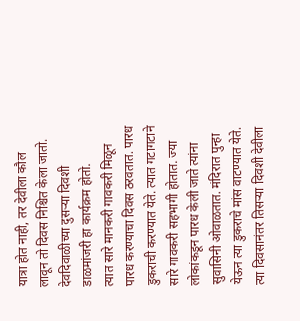यात्रा होत नाही, तर देवीला कौल लावून तो दिवस निश्चित केला जातो. देवदिवाळीच्या दुसऱ्या दिवशी डाळमांजरी हा कार्यक्रम होतो.
त्यात सारे मानकरी गावकरी मिळून पारध करण्याचा दिवस ठरवतात. पारध डुकराची करण्यात येते. त्यात गटागटाने सारे गावकरी सहभागी होतात. ज्या लोकांकडून पारध केली जाते त्यांना सुवासिनी ओवाळतात. मंदिरात पुन्हा येऊन त्या डुकराचे मांस वाटण्यात येते. त्या दिवसानंतर तिसऱ्या दिवशी देवीला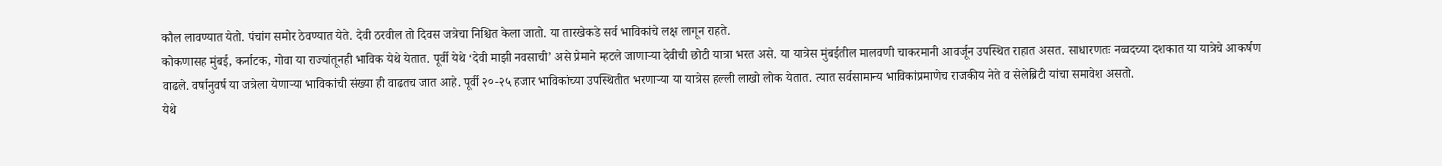कौल लावण्यात येतो. पंचांग समोर ठेवण्यात येते. देवी ठरवील तो दिवस जत्रेचा निश्चित केला जातो. या तारखेकडे सर्व भाविकांचे लक्ष लागून राहते.
कोकणासह मुंबई, कर्नाटक, गोवा या राज्यांतूनही भाविक येथे येतात. पूर्वी येथे ‘देवी माझी नवसाची’ असे प्रेमाने म्हटले जाणाऱ्या देवीची छोटी यात्रा भरत असे. या यात्रेस मुंबईतील मालवणी चाकरमानी आवर्जून उपस्थित राहात असत. साधारणतः नव्वदच्या दशकात या यात्रेचे आकर्षण वाढले. वर्षानुवर्ष या जत्रेला येणाऱ्या भाविकांची संख्या ही वाढतच जात आहे. पूर्वी २०-२५ हजार भाविकांच्या उपस्थितीत भरणाऱ्या या यात्रेस हल्ली लाखो लोक येतात. त्यात सर्वसामान्य भाविकांप्रमाणेच राजकीय नेते व सेलेब्रिटी यांचा समावेश असतो.
येथे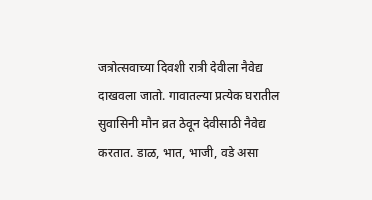जत्रोत्सवाच्या दिवशी रात्री देवीला नैवेद्य दाखवला जातो. गावातल्या प्रत्येक घरातील सुवासिनी मौन व्रत ठेवून देवीसाठी नैवेद्य करतात. डाळ, भात, भाजी, वडे असा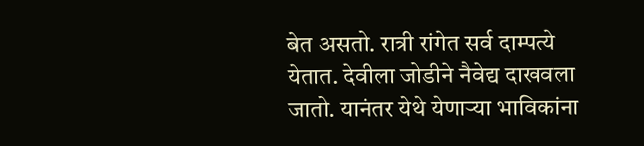बेत असतो. रात्री रांगेत सर्व दाम्पत्ये येतात. देवीला जोडीने नैवेद्य दाखवला जातो. यानंतर येथे येणाऱ्या भाविकांना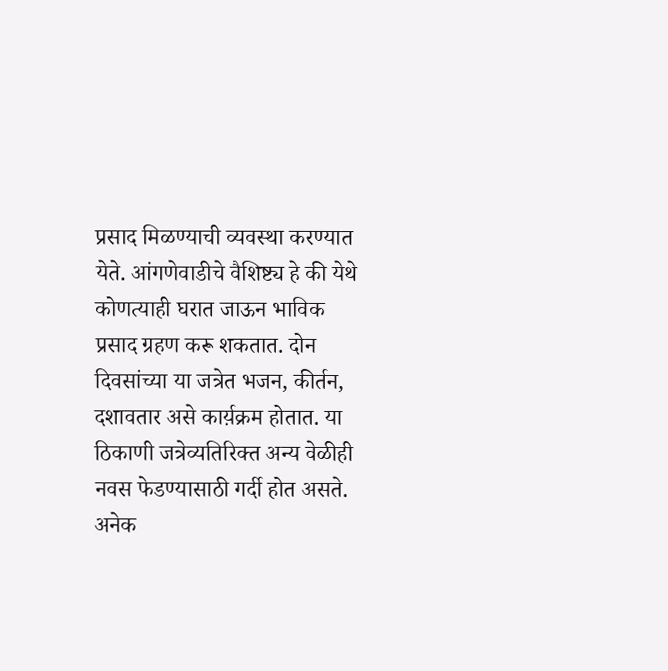प्रसाद मिळण्याची व्यवस्था करण्यात येते. आंगणेवाडीचे वैशिष्ट्य हे की येथे कोणत्याही घरात जाऊन भाविक प्रसाद ग्रहण करू शकतात. दोन दिवसांच्या या जत्रेत भजन, कीर्तन, दशावतार असे कार्य़क्रम होतात. या ठिकाणी जत्रेव्यतिरिक्त अन्य वेळीही नवस फेडण्यासाठी गर्दी होत असते. अनेक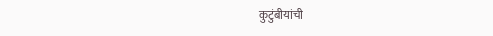कुटुंबीयांची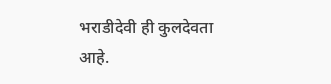भराडीदेवी ही कुलदेवता आहे.